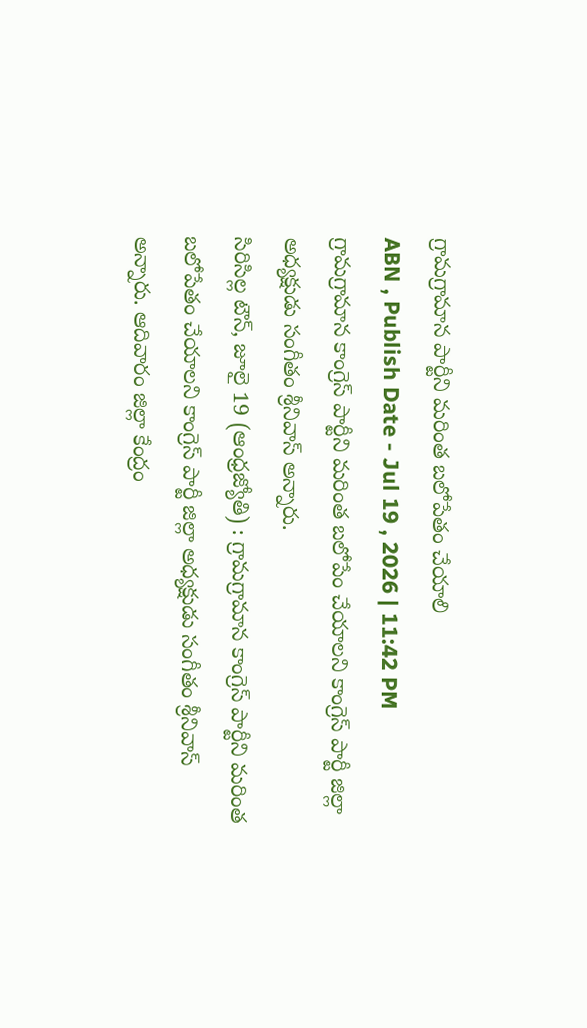గ్రామగ్రామాన పార్టీని మరింత బలోపేతం చేయాలి
ABN , Publish Date - Jul 19 , 2026 | 11:42 PM
గ్రామగ్రామాన కాంగ్రెస్ పార్టీని మరింత బలోపేం చేయాలని కాంగ్రెస్ పార్టీ జిల్లా అధ్యక్షుడు సంగీతం శ్రీనివాస్ అన్నారు.
సిరిసిల్ల టౌన్, జూలై 19 (ఆంధ్రజ్యోతి) : గ్రామగ్రామాన కాంగ్రెస్ పార్టీని మరింత బలోపేతం చేయాలని కాంగ్రెస్ పార్టీ జిల్లా అధ్యక్షుడు సంగీతం శ్రీనివాస్ అన్నారు. ఆదివారం జిల్లా కేంద్రం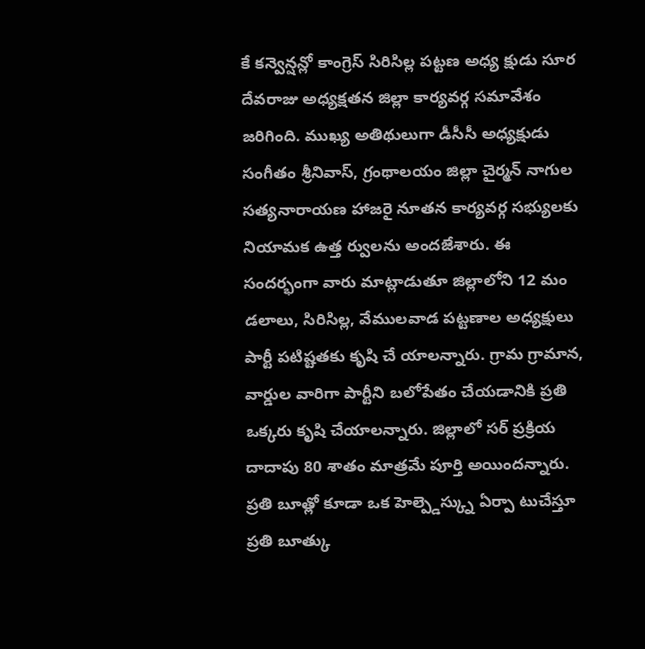కే కన్వెన్షన్లో కాంగ్రెస్ సిరిసిల్ల పట్టణ అధ్య క్షుడు సూర దేవరాజు అధ్యక్షతన జిల్లా కార్యవర్గ సమావేశం జరిగింది. ముఖ్య అతిథులుగా డీసీసీ అధ్యక్షుడు సంగీతం శ్రీనివాస్, గ్రంథాలయం జిల్లా చైర్మన్ నాగుల సత్యనారాయణ హాజరై నూతన కార్యవర్గ సభ్యులకు నియామక ఉత్త ర్వులను అందజేశారు. ఈ సందర్భంగా వారు మాట్లాడుతూ జిల్లాలోని 12 మం డలాలు, సిరిసిల్ల, వేములవాడ పట్టణాల అధ్యక్షులు పార్టీ పటిష్టతకు కృషి చే యాలన్నారు. గ్రామ గ్రామాన, వార్డుల వారిగా పార్టీని బలోపేతం చేయడానికి ప్రతి ఒక్కరు కృషి చేయాలన్నారు. జిల్లాలో సర్ ప్రక్రియ దాదాపు 80 శాతం మాత్రమే పూర్తి అయిందన్నారు. ప్రతి బూత్లో కూడా ఒక హెల్ప్డెస్క్ను ఏర్పా టుచేస్తూ ప్రతి బూత్కు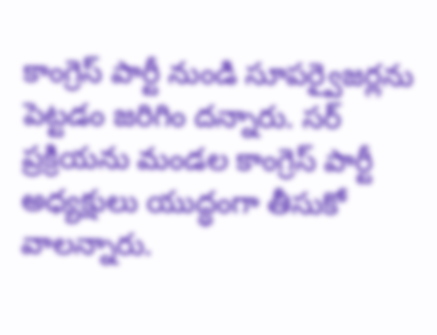కాంగ్రెస్ పార్టీ నుండి సూపర్వైజర్లను పెట్టడం జరిగిం దన్నారు. సర్ ప్రక్రియను మండల కాంగ్రెస్ పార్టీ అధ్యక్షులు యుద్ధంగా తీసుకో వాలన్నారు.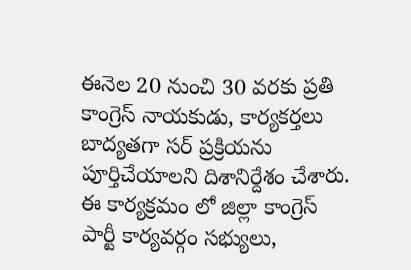ఈనెల 20 నుంచి 30 వరకు ప్రతి కాంగ్రెస్ నాయకుడు, కార్యకర్తలు బాద్యతగా సర్ ప్రక్రియను పూర్తిచేయాలని దిశానిర్దేశం చేశారు. ఈ కార్యక్రమం లో జిల్లా కాంగ్రెస్ పార్టీ కార్యవర్గం సభ్యులు,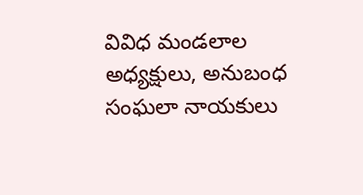వివిధ మండలాల అధ్యక్షులు, అనుబంధ సంఘలా నాయకులు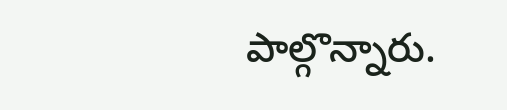పాల్గొన్నారు.